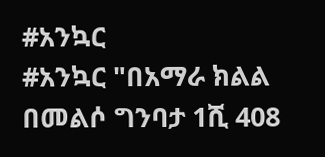#አንኳር
#አንኳር "በአማራ ክልል በመልሶ ግንባታ 1ሺ 408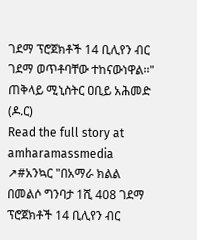ገደማ ፕሮጀክቶች 14 ቢሊየን ብር ገደማ ወጥቶባቸው ተከናውነዋል፡፡" ጠቅላይ ሚኒስትር ዐቢይ አሕመድ (ዶ.ር)
Read the full story at amharamassmedia ↗#አንኳር "በአማራ ክልል በመልሶ ግንባታ 1ሺ 408 ገደማ ፕሮጀክቶች 14 ቢሊየን ብር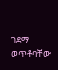ገደማ ወጥቶባቸው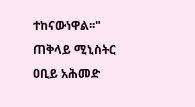ተከናውነዋል፡፡" ጠቅላይ ሚኒስትር ዐቢይ አሕመድ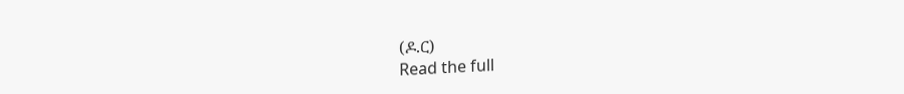(ዶ.ር)
Read the full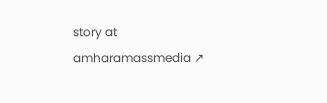story at amharamassmedia ↗